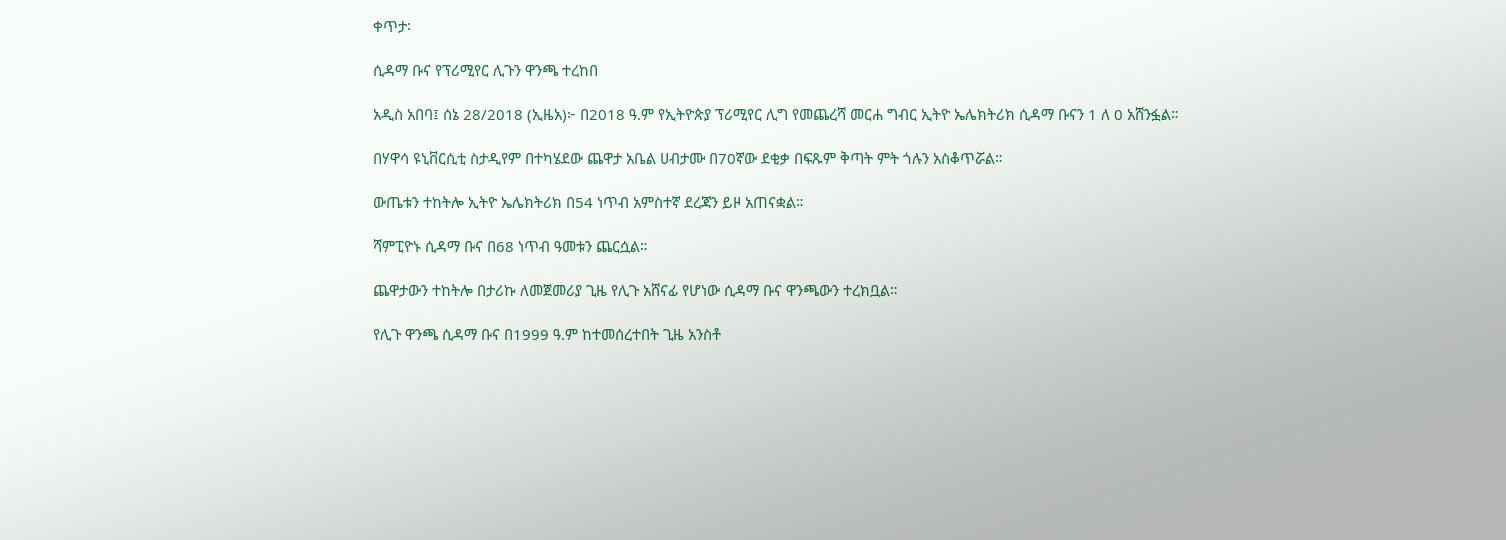ቀጥታ፡

ሲዳማ ቡና የፕሪሚየር ሊጉን ዋንጫ ተረከበ

አዲስ አበባ፤ ሰኔ 28/2018 (ኢዜአ)፦ በ2018 ዓ.ም የኢትዮጵያ ፕሪሚየር ሊግ የመጨረሻ መርሐ ግብር ኢትዮ ኤሌክትሪክ ሲዳማ ቡናን 1 ለ 0 አሸንፏል።

በሃዋሳ ዩኒቨርሲቲ ስታዲየም በተካሄደው ጨዋታ አቤል ሀብታሙ በ70ኛው ደቂቃ በፍጹም ቅጣት ምት ጎሉን አስቆጥሯል።

ውጤቱን ተከትሎ ኢትዮ ኤሌክትሪክ በ54 ነጥብ አምስተኛ ደረጃን ይዞ አጠናቋል።

ሻምፒዮኑ ሲዳማ ቡና በ68 ነጥብ ዓመቱን ጨርሷል።

ጨዋታውን ተከትሎ በታሪኩ ለመጀመሪያ ጊዜ የሊጉ አሸናፊ የሆነው ሲዳማ ቡና ዋንጫውን ተረክቧል።

የሊጉ ዋንጫ ሲዳማ ቡና በ1999 ዓ.ም ከተመሰረተበት ጊዜ አንስቶ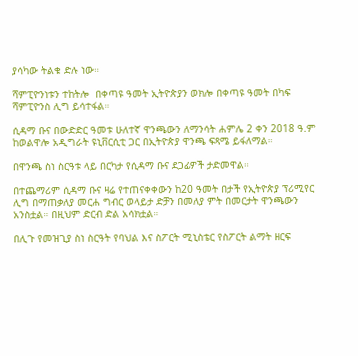ያሳካው ትልቁ ድሉ ነው።

ሻምፒዮንነቱን ተከትሎ  በቀጣዩ ዓመት ኢትዮጵያን ወክሎ በቀጣዩ ዓመት በካፍ ሻምፒዮንስ ሊግ ይሳተፋል።

ሲዳማ ቡና በውድድር ዓመቱ ሁለተኛ ዋንጫውን ለማንሳት ሐምሌ 2 ቀን 2018 ዓ.ም ከወልዋሎ አዲግራት ዩኒቨርሲቲ ጋር በኢትዮጵያ ዋንጫ ፍጻሜ ይፋለማል።

በዋንጫ ስነ ስርዓቱ ላይ በርካታ የሲዳማ ቡና ደጋፊዎች ታድመዋል።

በተጨማሪም ሲዳማ ቡና ዛሬ የተጠናቀቀውን ከ20 ዓመት በታች የኢትዮጵያ ፕሪሚየር ሊግ በማጠቃለያ መርሐ ግብር ወላይታ ድቻን በመለያ ምት በመርታት ዋንጫውን አንስቷል። በዚህም ድርብ ድል አሳክቷል።

በሊጉ የመዝጊያ ስነ ስርዓት የባህል እና ስፖርት ሚኒስቴር የስፖርት ልማት ዘርፍ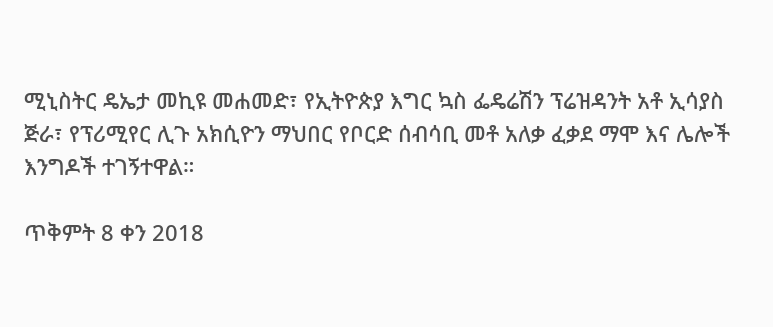ሚኒስትር ዴኤታ መኪዩ መሐመድ፣ የኢትዮጵያ እግር ኳስ ፌዴሬሽን ፕሬዝዳንት አቶ ኢሳያስ ጅራ፣ የፕሪሚየር ሊጉ አክሲዮን ማህበር የቦርድ ሰብሳቢ መቶ አለቃ ፈቃደ ማሞ እና ሌሎች እንግዶች ተገኝተዋል።

ጥቅምት 8 ቀን 2018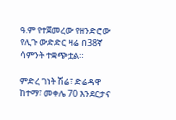ዓ.ም የተጀመረው የዘንድሮው የሊጉ ውድድር ዛሬ በ38ኛ ሳምንት ተቋጭቷል።

ምድረ ገነት ሽሬ፣ ድሬዳዋ ከተማ፣ መቀሌ 70 እንደርታና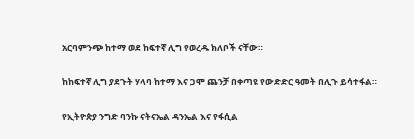አርባምንጭ ከተማ ወደ ከፍተኛ ሊግ የወረዱ ክለቦች ናቸው።

ከከፍተኛ ሊግ ያደጉት ሃላባ ከተማ እና ጋሞ ጨንቻ በቀጣዩ የውድድር ዓመት በሊጉ ይሳተፋል።

የኢትዮጵያ ንግድ ባንኩ ናትናኤል ዳንኤል እና የፋሲል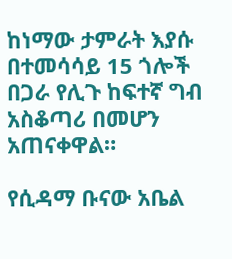ከነማው ታምራት እያሱ በተመሳሳይ 15 ጎሎች በጋራ የሊጉ ከፍተኛ ግብ አስቆጣሪ በመሆን አጠናቀዋል።

የሲዳማ ቡናው አቤል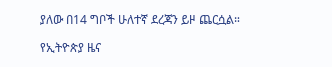ያለው በ14 ግቦች ሁለተኛ ደረጃን ይዞ ጨርሷል።

የኢትዮጵያ ዜና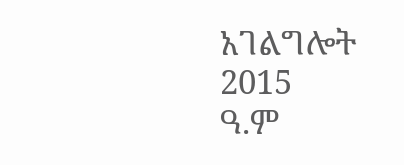አገልግሎት
2015
ዓ.ም